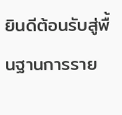ยินดีต้อนรับสู่พื้นฐานการราย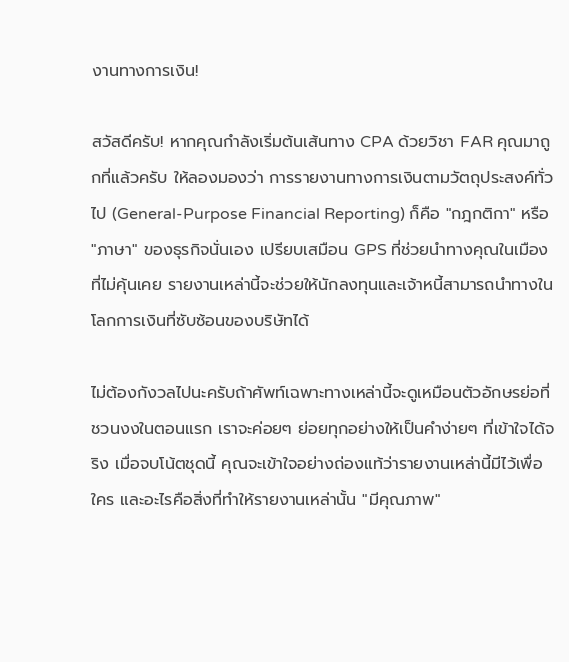งานทางการเงิน!

สวัสดีครับ! หากคุณกำลังเริ่มต้นเส้นทาง CPA ด้วยวิชา FAR คุณมาถูกที่แล้วครับ ให้ลองมองว่า การรายงานทางการเงินตามวัตถุประสงค์ทั่วไป (General-Purpose Financial Reporting) ก็คือ "กฎกติกา" หรือ "ภาษา" ของธุรกิจนั่นเอง เปรียบเสมือน GPS ที่ช่วยนำทางคุณในเมืองที่ไม่คุ้นเคย รายงานเหล่านี้จะช่วยให้นักลงทุนและเจ้าหนี้สามารถนำทางในโลกการเงินที่ซับซ้อนของบริษัทได้

ไม่ต้องกังวลไปนะครับถ้าศัพท์เฉพาะทางเหล่านี้จะดูเหมือนตัวอักษรย่อที่ชวนงงในตอนแรก เราจะค่อยๆ ย่อยทุกอย่างให้เป็นคำง่ายๆ ที่เข้าใจได้จริง เมื่อจบโน้ตชุดนี้ คุณจะเข้าใจอย่างถ่องแท้ว่ารายงานเหล่านี้มีไว้เพื่อใคร และอะไรคือสิ่งที่ทำให้รายงานเหล่านั้น "มีคุณภาพ"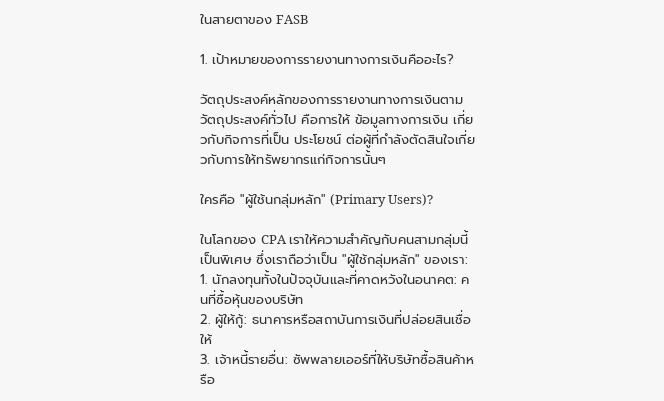ในสายตาของ FASB

1. เป้าหมายของการรายงานทางการเงินคืออะไร?

วัตถุประสงค์หลักของการรายงานทางการเงินตามวัตถุประสงค์ทั่วไป คือการให้ ข้อมูลทางการเงิน เกี่ยวกับกิจการที่เป็น ประโยชน์ ต่อผู้ที่กำลังตัดสินใจเกี่ยวกับการให้ทรัพยากรแก่กิจการนั้นๆ

ใครคือ "ผู้ใช้นกลุ่มหลัก" (Primary Users)?

ในโลกของ CPA เราให้ความสำคัญกับคนสามกลุ่มนี้เป็นพิเศษ ซึ่งเราถือว่าเป็น "ผู้ใช้กลุ่มหลัก" ของเรา:
1. นักลงทุนทั้งในปัจจุบันและที่คาดหวังในอนาคต: คนที่ซื้อหุ้นของบริษัท
2. ผู้ให้กู้: ธนาคารหรือสถาบันการเงินที่ปล่อยสินเชื่อให้
3. เจ้าหนี้รายอื่น: ซัพพลายเออร์ที่ให้บริษัทซื้อสินค้าหรือ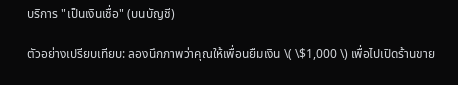บริการ "เป็นเงินเชื่อ" (บนบัญชี)

ตัวอย่างเปรียบเทียบ: ลองนึกภาพว่าคุณให้เพื่อนยืมเงิน \( \$1,000 \) เพื่อไปเปิดร้านขาย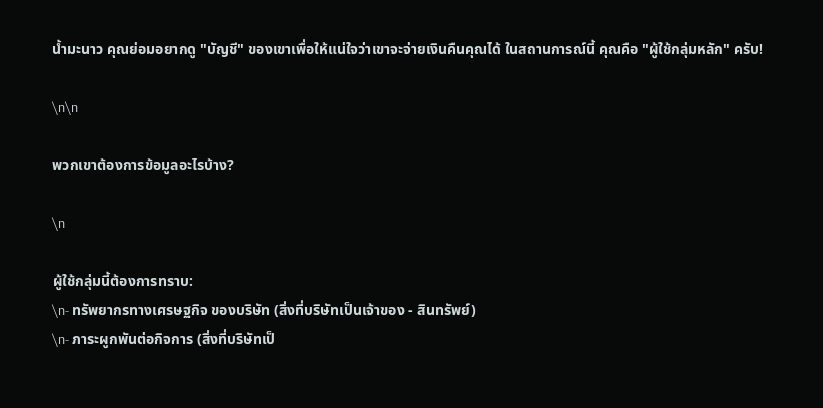น้ำมะนาว คุณย่อมอยากดู "บัญชี" ของเขาเพื่อให้แน่ใจว่าเขาจะจ่ายเงินคืนคุณได้ ในสถานการณ์นี้ คุณคือ "ผู้ใช้กลุ่มหลัก" ครับ!

\n\n

พวกเขาต้องการข้อมูลอะไรบ้าง?

\n

ผู้ใช้กลุ่มนี้ต้องการทราบ:
\n- ทรัพยากรทางเศรษฐกิจ ของบริษัท (สิ่งที่บริษัทเป็นเจ้าของ - สินทรัพย์)
\n- ภาระผูกพันต่อกิจการ (สิ่งที่บริษัทเป็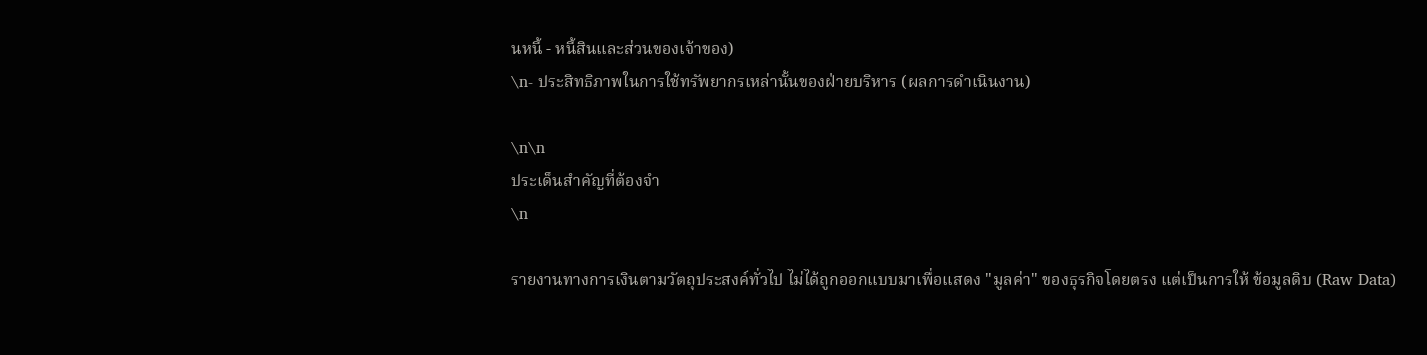นหนี้ - หนี้สินและส่วนของเจ้าของ)
\n- ประสิทธิภาพในการใช้ทรัพยากรเหล่านั้นของฝ่ายบริหาร (ผลการดำเนินงาน)

\n\n
ประเด็นสำคัญที่ต้องจำ
\n

รายงานทางการเงินตามวัตถุประสงค์ทั่วไป ไม่ได้ถูกออกแบบมาเพื่อแสดง "มูลค่า" ของธุรกิจโดยตรง แต่เป็นการให้ ข้อมูลดิบ (Raw Data)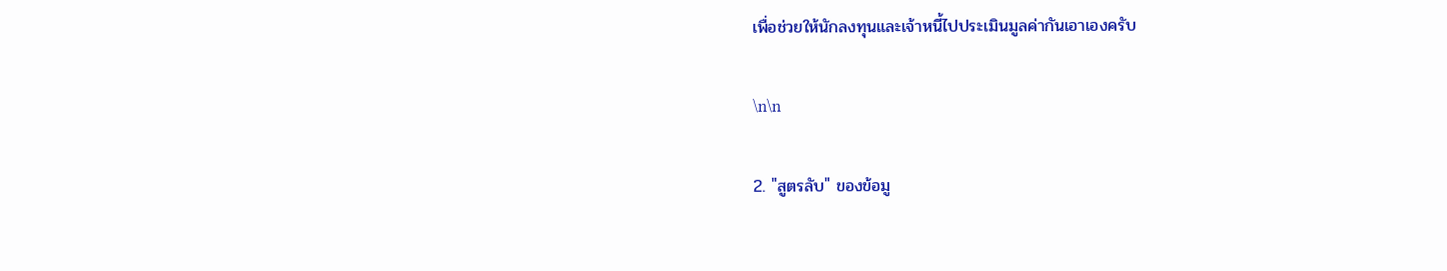เพื่อช่วยให้นักลงทุนและเจ้าหนี้ไปประเมินมูลค่ากันเอาเองครับ

\n\n

2. "สูตรลับ" ของข้อมู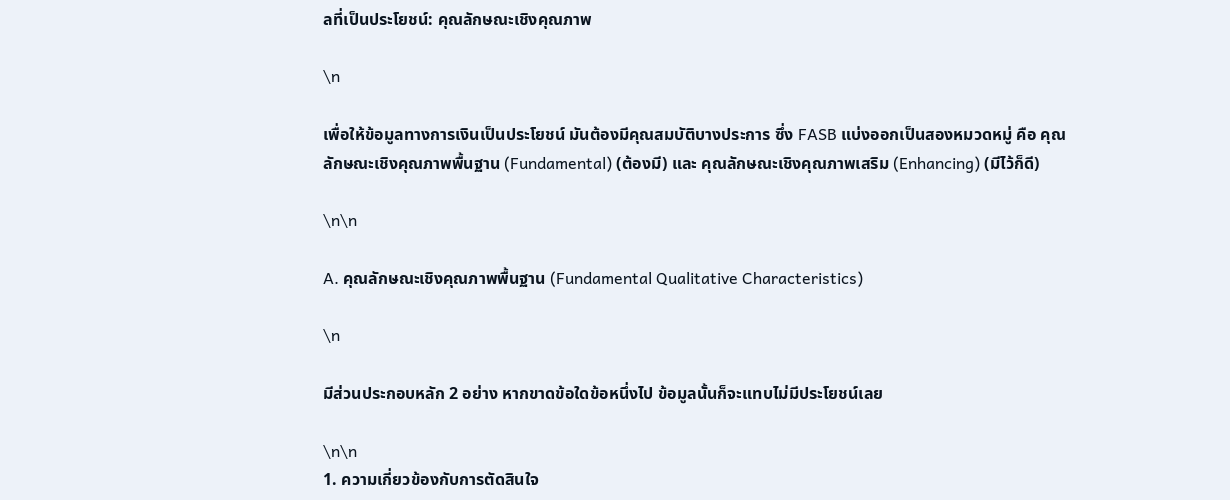ลที่เป็นประโยชน์: คุณลักษณะเชิงคุณภาพ

\n

เพื่อให้ข้อมูลทางการเงินเป็นประโยชน์ มันต้องมีคุณสมบัติบางประการ ซึ่ง FASB แบ่งออกเป็นสองหมวดหมู่ คือ คุณลักษณะเชิงคุณภาพพื้นฐาน (Fundamental) (ต้องมี) และ คุณลักษณะเชิงคุณภาพเสริม (Enhancing) (มีไว้ก็ดี)

\n\n

A. คุณลักษณะเชิงคุณภาพพื้นฐาน (Fundamental Qualitative Characteristics)

\n

มีส่วนประกอบหลัก 2 อย่าง หากขาดข้อใดข้อหนึ่งไป ข้อมูลนั้นก็จะแทบไม่มีประโยชน์เลย

\n\n
1. ความเกี่ยวข้องกับการตัดสินใจ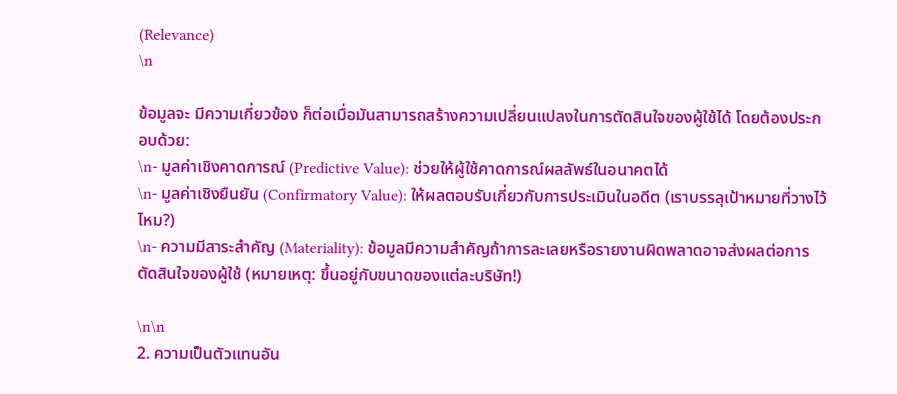(Relevance)
\n

ข้อมูลจะ มีความเกี่ยวข้อง ก็ต่อเมื่อมันสามารถสร้างความเปลี่ยนแปลงในการตัดสินใจของผู้ใช้ได้ โดยต้องประกอบด้วย:
\n- มูลค่าเชิงคาดการณ์ (Predictive Value): ช่วยให้ผู้ใช้คาดการณ์ผลลัพธ์ในอนาคตได้
\n- มูลค่าเชิงยืนยัน (Confirmatory Value): ให้ผลตอบรับเกี่ยวกับการประเมินในอดีต (เราบรรลุเป้าหมายที่วางไว้ไหม?)
\n- ความมีสาระสำคัญ (Materiality): ข้อมูลมีความสำคัญถ้าการละเลยหรือรายงานผิดพลาดอาจส่งผลต่อการตัดสินใจของผู้ใช้ (หมายเหตุ: ขึ้นอยู่กับขนาดของแต่ละบริษัท!)

\n\n
2. ความเป็นตัวแทนอัน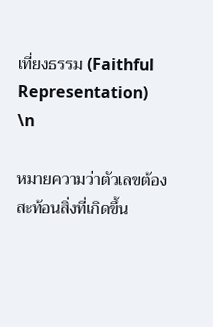เที่ยงธรรม (Faithful Representation)
\n

หมายความว่าตัวเลขต้องสะท้อนสิ่งที่เกิดขึ้น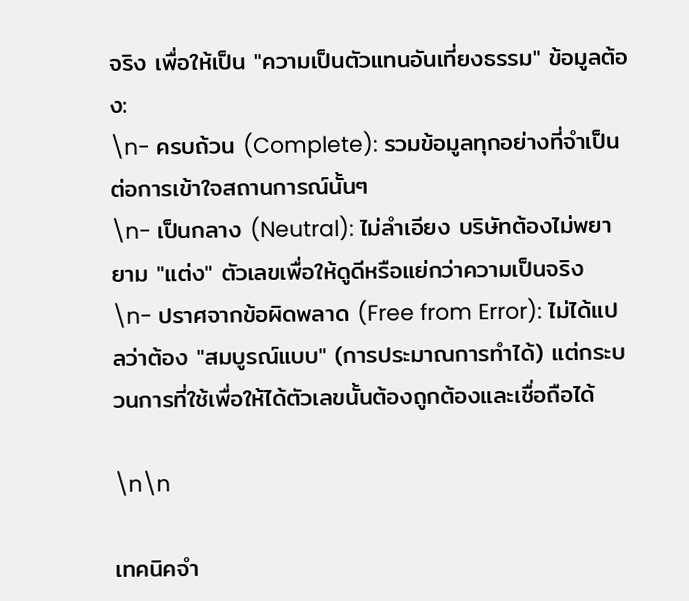จริง เพื่อให้เป็น "ความเป็นตัวแทนอันเที่ยงธรรม" ข้อมูลต้อง:
\n- ครบถ้วน (Complete): รวมข้อมูลทุกอย่างที่จำเป็นต่อการเข้าใจสถานการณ์นั้นๆ
\n- เป็นกลาง (Neutral): ไม่ลำเอียง บริษัทต้องไม่พยายาม "แต่ง" ตัวเลขเพื่อให้ดูดีหรือแย่กว่าความเป็นจริง
\n- ปราศจากข้อผิดพลาด (Free from Error): ไม่ได้แปลว่าต้อง "สมบูรณ์แบบ" (การประมาณการทำได้) แต่กระบวนการที่ใช้เพื่อให้ได้ตัวเลขนั้นต้องถูกต้องและเชื่อถือได้

\n\n

เทคนิคจำ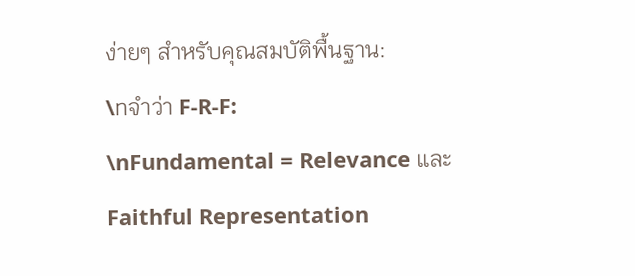ง่ายๆ สำหรับคุณสมบัติพื้นฐาน:
\nจำว่า F-R-F:
\nFundamental = Relevance และ Faithful Representation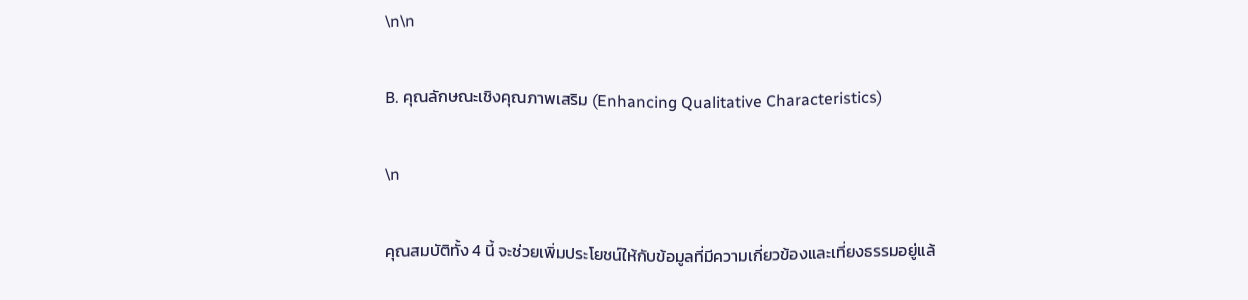\n\n

B. คุณลักษณะเชิงคุณภาพเสริม (Enhancing Qualitative Characteristics)

\n

คุณสมบัติทั้ง 4 นี้ จะช่วยเพิ่มประโยชน์ให้กับข้อมูลที่มีความเกี่ยวข้องและเที่ยงธรรมอยู่แล้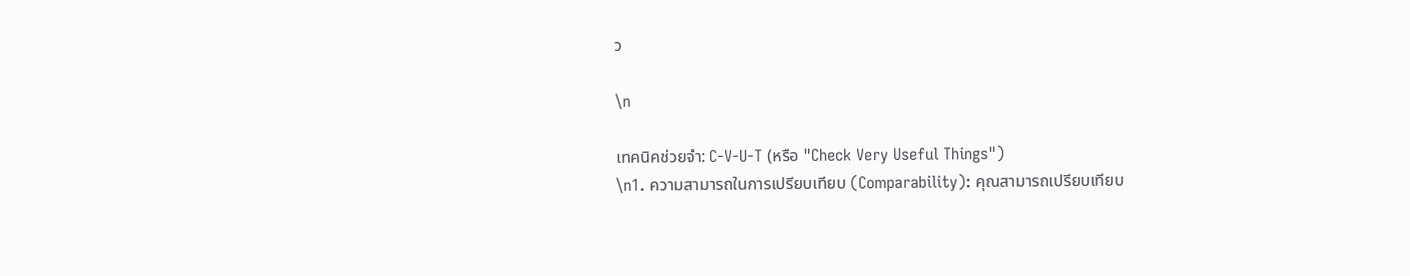ว

\n

เทคนิคช่วยจำ: C-V-U-T (หรือ "Check Very Useful Things")
\n1. ความสามารถในการเปรียบเทียบ (Comparability): คุณสามารถเปรียบเทียบ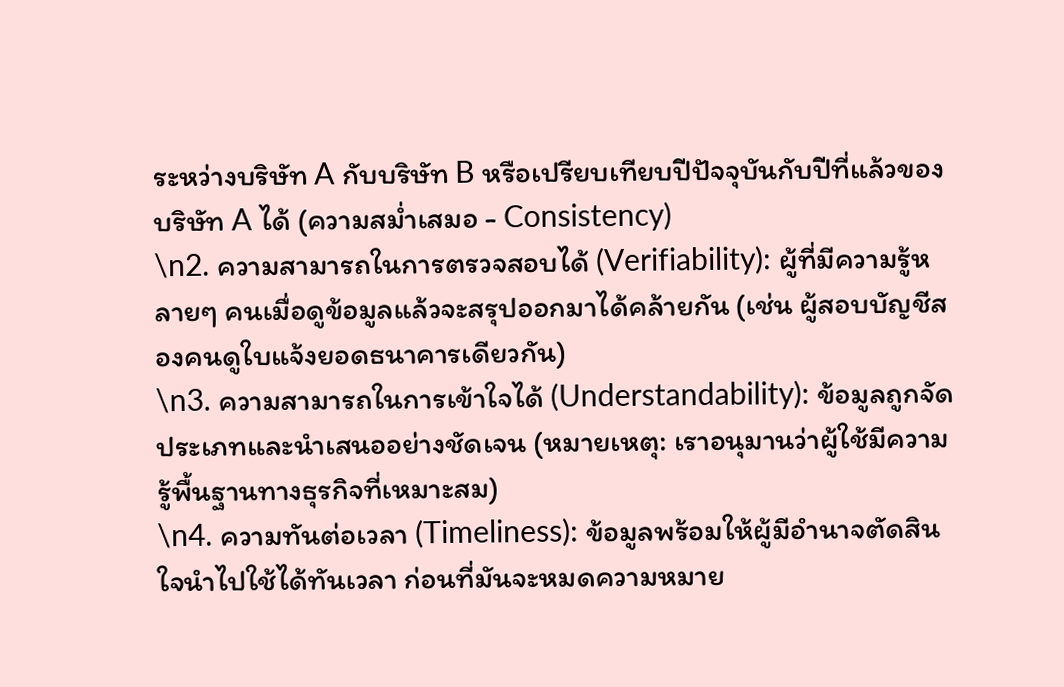ระหว่างบริษัท A กับบริษัท B หรือเปรียบเทียบปีปัจจุบันกับปีที่แล้วของบริษัท A ได้ (ความสม่ำเสมอ - Consistency)
\n2. ความสามารถในการตรวจสอบได้ (Verifiability): ผู้ที่มีความรู้หลายๆ คนเมื่อดูข้อมูลแล้วจะสรุปออกมาได้คล้ายกัน (เช่น ผู้สอบบัญชีสองคนดูใบแจ้งยอดธนาคารเดียวกัน)
\n3. ความสามารถในการเข้าใจได้ (Understandability): ข้อมูลถูกจัดประเภทและนำเสนออย่างชัดเจน (หมายเหตุ: เราอนุมานว่าผู้ใช้มีความรู้พื้นฐานทางธุรกิจที่เหมาะสม)
\n4. ความทันต่อเวลา (Timeliness): ข้อมูลพร้อมให้ผู้มีอำนาจตัดสินใจนำไปใช้ได้ทันเวลา ก่อนที่มันจะหมดความหมาย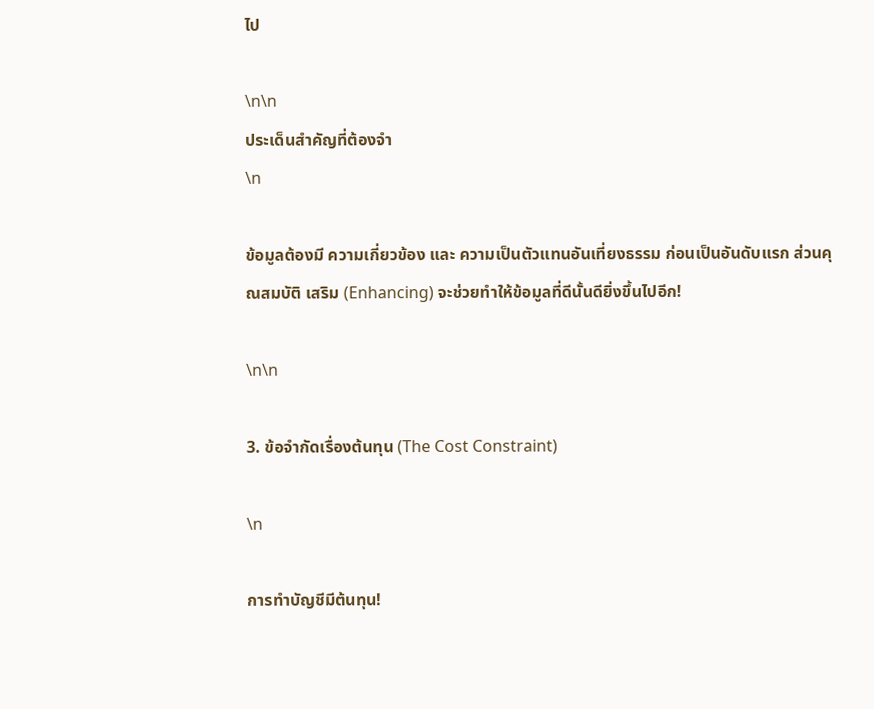ไป

\n\n
ประเด็นสำคัญที่ต้องจำ
\n

ข้อมูลต้องมี ความเกี่ยวข้อง และ ความเป็นตัวแทนอันเที่ยงธรรม ก่อนเป็นอันดับแรก ส่วนคุณสมบัติ เสริม (Enhancing) จะช่วยทำให้ข้อมูลที่ดีนั้นดียิ่งขึ้นไปอีก!

\n\n

3. ข้อจำกัดเรื่องต้นทุน (The Cost Constraint)

\n

การทำบัญชีมีต้นทุน!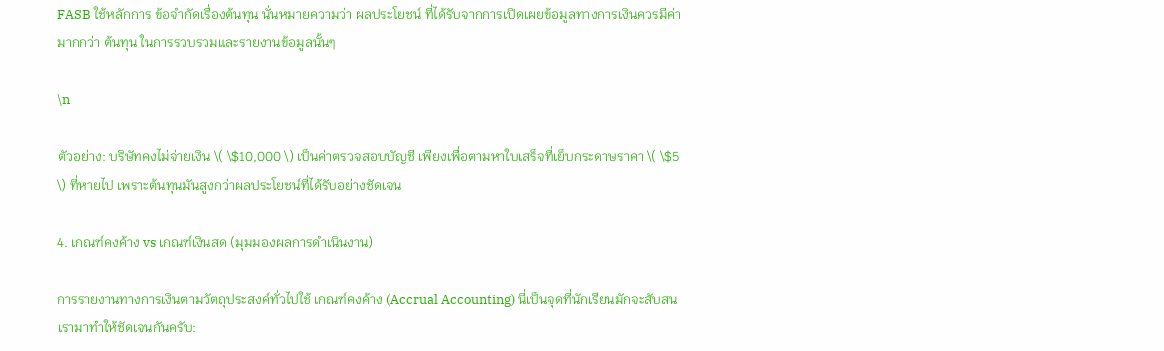FASB ใช้หลักการ ข้อจำกัดเรื่องต้นทุน นั่นหมายความว่า ผลประโยชน์ ที่ได้รับจากการเปิดเผยข้อมูลทางการเงินควรมีค่ามากกว่า ต้นทุน ในการรวบรวมและรายงานข้อมูลนั้นๆ

\n

ตัวอย่าง: บริษัทคงไม่จ่ายเงิน \( \$10,000 \) เป็นค่าตรวจสอบบัญชี เพียงเพื่อตามหาใบเสร็จที่เย็บกระดาษราคา \( \$5 \) ที่หายไป เพราะต้นทุนมันสูงกว่าผลประโยชน์ที่ได้รับอย่างชัดเจน

4. เกณฑ์คงค้าง vs เกณฑ์เงินสด (มุมมองผลการดำเนินงาน)

การรายงานทางการเงินตามวัตถุประสงค์ทั่วไปใช้ เกณฑ์คงค้าง (Accrual Accounting) นี่เป็นจุดที่นักเรียนมักจะสับสน เรามาทำให้ชัดเจนกันครับ: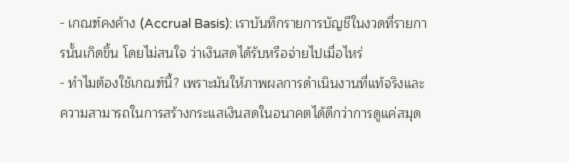- เกณฑ์คงค้าง (Accrual Basis): เราบันทึกรายการบัญชีในงวดที่รายการนั้นเกิดขึ้น โดยไม่สนใจ ว่าเงินสดได้รับหรือจ่ายไปเมื่อไหร่
- ทำไมต้องใช้เกณฑ์นี้? เพราะมันให้ภาพผลการดำเนินงานที่แท้จริงและความสามารถในการสร้างกระแสเงินสดในอนาคตได้ดีกว่าการดูแค่สมุด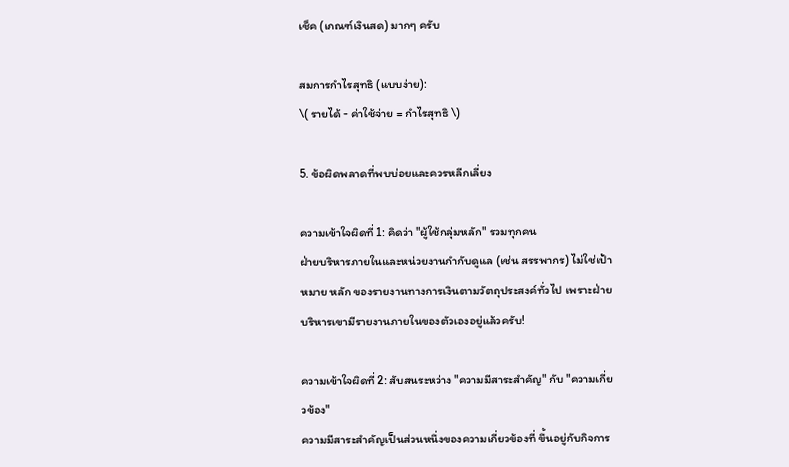เช็ค (เกณฑ์เงินสด) มากๆ ครับ

สมการกำไรสุทธิ (แบบง่าย):
\( รายได้ - ค่าใช้จ่าย = กำไรสุทธิ \)

5. ข้อผิดพลาดที่พบบ่อยและควรหลีกเลี่ยง

ความเข้าใจผิดที่ 1: คิดว่า "ผู้ใช้กลุ่มหลัก" รวมทุกคน
ฝ่ายบริหารภายในและหน่วยงานกำกับดูแล (เช่น สรรพากร) ไม่ใช่เป้าหมาย หลัก ของรายงานทางการเงินตามวัตถุประสงค์ทั่วไป เพราะฝ่ายบริหารเขามีรายงานภายในของตัวเองอยู่แล้วครับ!

ความเข้าใจผิดที่ 2: สับสนระหว่าง "ความมีสาระสำคัญ" กับ "ความเกี่ยวข้อง"
ความมีสาระสำคัญเป็นส่วนหนึ่งของความเกี่ยวข้องที่ ขึ้นอยู่กับกิจการ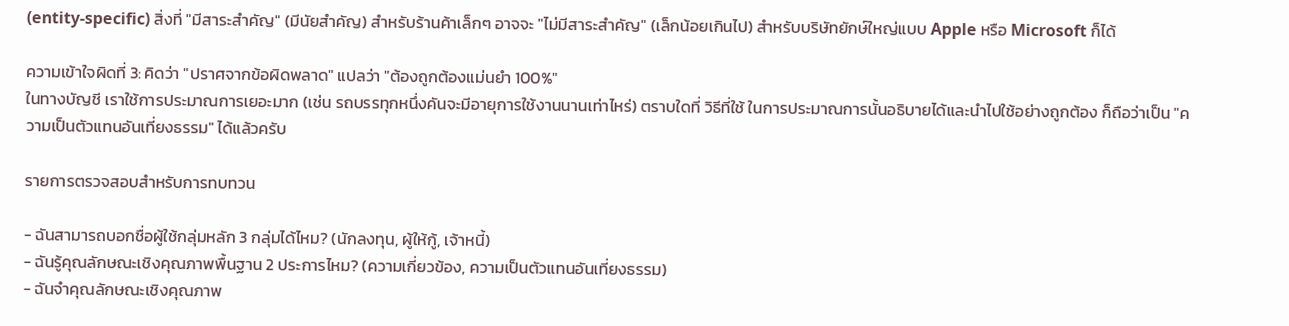(entity-specific) สิ่งที่ "มีสาระสำคัญ" (มีนัยสำคัญ) สำหรับร้านค้าเล็กๆ อาจจะ "ไม่มีสาระสำคัญ" (เล็กน้อยเกินไป) สำหรับบริษัทยักษ์ใหญ่แบบ Apple หรือ Microsoft ก็ได้

ความเข้าใจผิดที่ 3: คิดว่า "ปราศจากข้อผิดพลาด" แปลว่า "ต้องถูกต้องแม่นยำ 100%"
ในทางบัญชี เราใช้การประมาณการเยอะมาก (เช่น รถบรรทุกหนึ่งคันจะมีอายุการใช้งานนานเท่าไหร่) ตราบใดที่ วิธีที่ใช้ ในการประมาณการนั้นอธิบายได้และนำไปใช้อย่างถูกต้อง ก็ถือว่าเป็น "ความเป็นตัวแทนอันเที่ยงธรรม" ได้แล้วครับ

รายการตรวจสอบสำหรับการทบทวน

- ฉันสามารถบอกชื่อผู้ใช้กลุ่มหลัก 3 กลุ่มได้ไหม? (นักลงทุน, ผู้ให้กู้, เจ้าหนี้)
- ฉันรู้คุณลักษณะเชิงคุณภาพพื้นฐาน 2 ประการไหม? (ความเกี่ยวข้อง, ความเป็นตัวแทนอันเที่ยงธรรม)
- ฉันจำคุณลักษณะเชิงคุณภาพ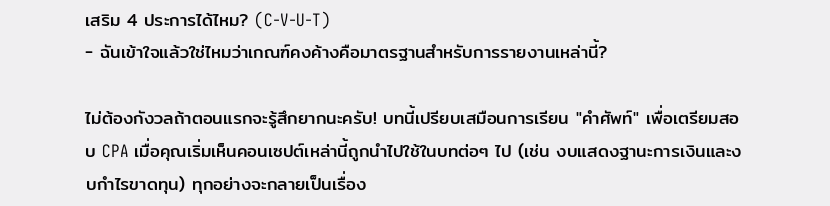เสริม 4 ประการได้ไหม? (C-V-U-T)
- ฉันเข้าใจแล้วใช่ไหมว่าเกณฑ์คงค้างคือมาตรฐานสำหรับการรายงานเหล่านี้?

ไม่ต้องกังวลถ้าตอนแรกจะรู้สึกยากนะครับ! บทนี้เปรียบเสมือนการเรียน "คำศัพท์" เพื่อเตรียมสอบ CPA เมื่อคุณเริ่มเห็นคอนเซปต์เหล่านี้ถูกนำไปใช้ในบทต่อๆ ไป (เช่น งบแสดงฐานะการเงินและงบกำไรขาดทุน) ทุกอย่างจะกลายเป็นเรื่อง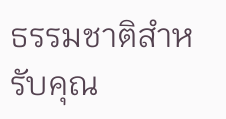ธรรมชาติสำหรับคุณ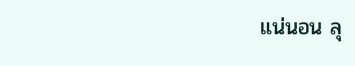แน่นอน ลุ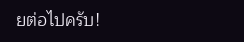ยต่อไปครับ!